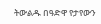ትውልዱ በዓድዋ የታየውን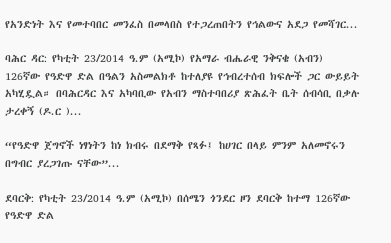የአንድነት እና የመተባበር መንፈስ በመላበስ የተጋረጠበትን የኅልውና አደጋ የመሻገር...

ባሕር ዳር: የካቲት 23/2014 ዓ.ም (አሚኮ) የአማራ ብሔራዊ ንቅናቄ (አብን) 126ኛው የዓድዋ ድል በዓልን አስመልክቶ ከተለያዩ የኅብረተሰብ ክፍሎች ጋር ውይይት አካሂዷል። በባሕርዳር እና አካባቢው የአብን ማስተባበሪያ ጽሕፈት ቤት ሰብሳቢ በቃሉ ታረቀኝ (ዶ.ር )...

“የዓድዋ ጀግኖች ነፃነትን ከነ ክብሩ በደማቅ የጻፉ፤ ከሀገር በላይ ምንም አለመኖሩን በግብር ያረጋገጡ ናቸው”...

ደባርቅ: የካቲት 23/2014 ዓ.ም (አሚኮ) በሰሜን ጎንደር ዞን ደባርቅ ከተማ 126ኛው የዓድዋ ድል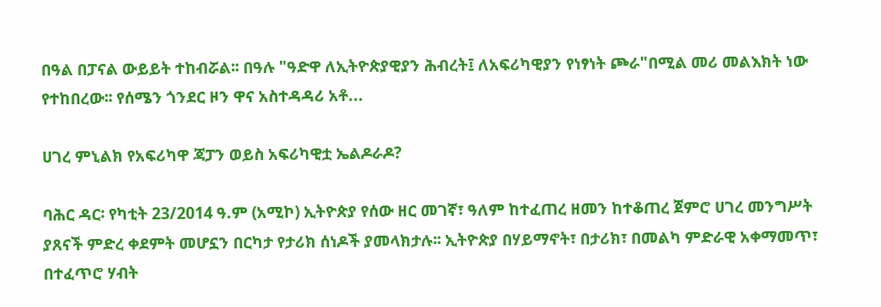በዓል በፓናል ውይይት ተከብሯል፡፡ በዓሉ "ዓድዋ ለኢትዮጵያዊያን ሕብረት፤ ለአፍሪካዊያን የነፃነት ጮራ"በሚል መሪ መልእክት ነው የተከበረው፡፡ የሰሜን ጎንደር ዞን ዋና አስተዳዳሪ አቶ...

ሀገረ ምኒልክ የአፍሪካዋ ጃፓን ወይስ አፍሪካዊቷ ኤልዶራዶ?

ባሕር ዳር፡ የካቲት 23/2014 ዓ.ም (አሚኮ) ኢትዮጵያ የሰው ዘር መገኛ፣ ዓለም ከተፈጠረ ዘመን ከተቆጠረ ጀምሮ ሀገረ መንግሥት ያጸናች ምድረ ቀደምት መሆኗን በርካታ የታሪክ ሰነዶች ያመላክታሉ፡፡ ኢትዮጵያ በሃይማኖት፣ በታሪክ፣ በመልካ ምድራዊ አቀማመጥ፣ በተፈጥሮ ሃብት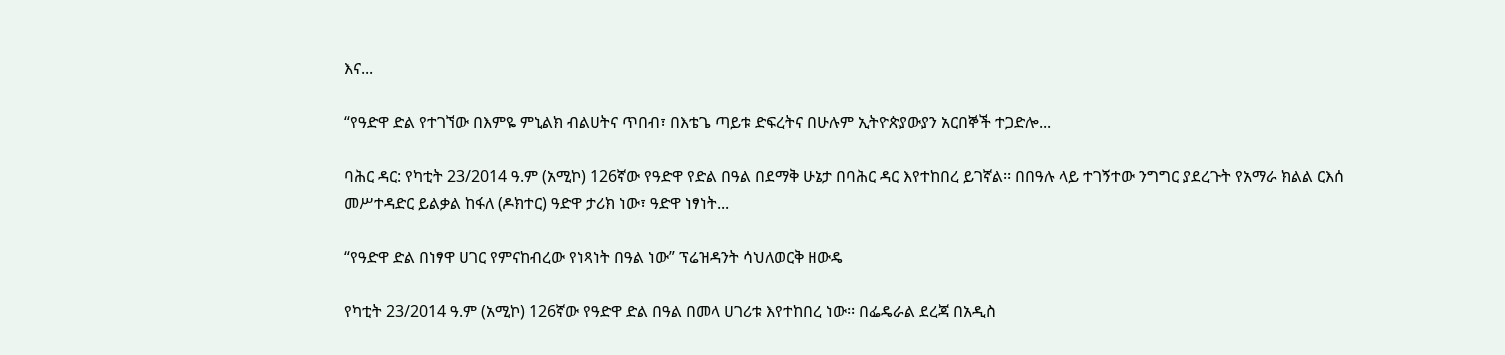እና...

“የዓድዋ ድል የተገኘው በእምዬ ምኒልክ ብልሀትና ጥበብ፣ በእቴጌ ጣይቱ ድፍረትና በሁሉም ኢትዮጵያውያን አርበኞች ተጋድሎ...

ባሕር ዳር: የካቲት 23/2014 ዓ.ም (አሚኮ) 126ኛው የዓድዋ የድል በዓል በደማቅ ሁኔታ በባሕር ዳር እየተከበረ ይገኛል፡፡ በበዓሉ ላይ ተገኝተው ንግግር ያደረጉት የአማራ ክልል ርእሰ መሥተዳድር ይልቃል ከፋለ (ዶክተር) ዓድዋ ታሪክ ነው፣ ዓድዋ ነፃነት...

“የዓድዋ ድል በነፃዋ ሀገር የምናከብረው የነጻነት በዓል ነው” ፕሬዝዳንት ሳህለወርቅ ዘውዴ

የካቲት 23/2014 ዓ.ም (አሚኮ) 126ኛው የዓድዋ ድል በዓል በመላ ሀገሪቱ እየተከበረ ነው፡፡ በፌዴራል ደረጃ በአዲስ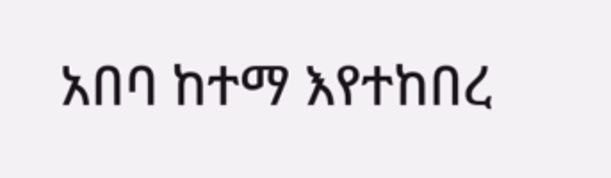አበባ ከተማ እየተከበረ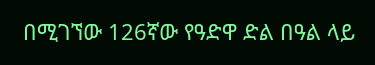በሚገኘው 126ኛው የዓድዋ ድል በዓል ላይ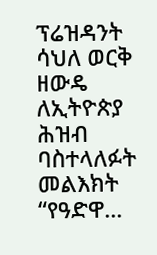ፕሬዝዳንት ሳህለ ወርቅ ዘውዴ ለኢትዮጵያ ሕዝብ ባስተላለፉት መልእክት “የዓድዋ...